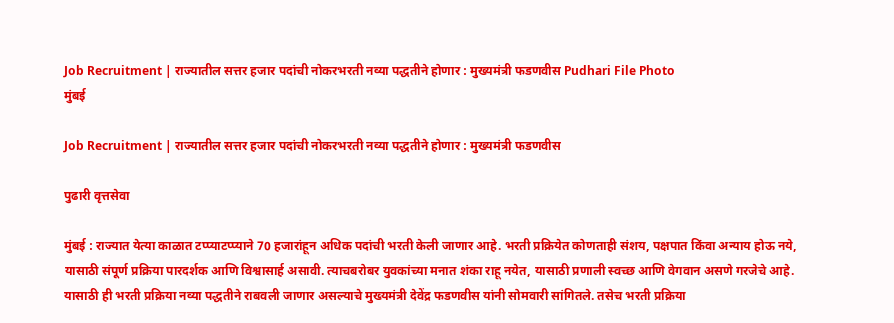Job Recruitment | राज्यातील सत्तर हजार पदांची नोकरभरती नव्या पद्धतीने होणार : मुख्यमंत्री फडणवीस Pudhari File Photo
मुंबई

Job Recruitment | राज्यातील सत्तर हजार पदांची नोकरभरती नव्या पद्धतीने होणार : मुख्यमंत्री फडणवीस

पुढारी वृत्तसेवा

मुंबई : राज्यात येत्या काळात टप्प्याटप्प्याने 70 हजारांहून अधिक पदांची भरती केली जाणार आहे. भरती प्रक्रियेत कोणताही संशय, पक्षपात किंवा अन्याय होऊ नये, यासाठी संपूर्ण प्रक्रिया पारदर्शक आणि विश्वासार्ह असावी. त्याचबरोबर युवकांच्या मनात शंका राहू नयेत, यासाठी प्रणाली स्वच्छ आणि वेगवान असणे गरजेचे आहे. यासाठी ही भरती प्रक्रिया नव्या पद्धतीने राबवली जाणार असल्याचे मुख्यमंत्री देवेंद्र फडणवीस यांनी सोमवारी सांगितले. तसेच भरती प्रक्रिया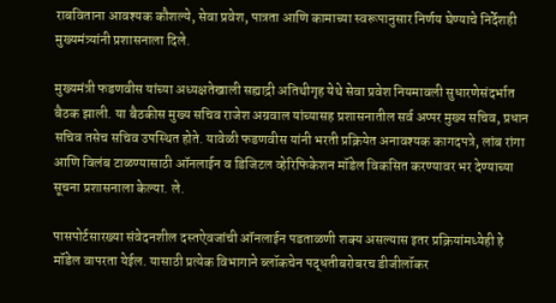राबविताना आवश्यक कौशल्ये, सेवा प्रवेश, पात्रता आणि कामाच्या स्वरूपानुसार निर्णय घेण्याचे निर्देशही मुख्यमंत्र्यांनी प्रशासनाला दिले.

मुख्यमंत्री फडणवीस यांच्या अध्यक्षतेखाली सह्याद्री अतिथीगृह येथे सेवा प्रवेश नियमावली सुधारणेसंदर्भात बैठक झाली. या बैठकीस मुख्य सचिव राजेश अग्रवाल यांच्यासह प्रशासनातील सर्व अप्पर मुख्य सचिव, प्रधान सचिव तसेच सचिव उपस्थित होते. यावेळी फडणवीस यांनी भरती प्रक्रियेत अनावश्यक कागदपत्रे, लांब रांगा आणि विलंब टाळण्यासाठी ऑनलाईन व डिजिटल व्हेरिफिकेशन मॉडेल विकसित करण्यावर भर देण्याच्या सूचना प्रशासनाला केल्या. ले.

पासपोर्टसारख्या संवेदनशील दस्तऐवजांची ऑनलाईन पडताळणी शक्य असल्यास इतर प्रक्रियांमध्येही हे मॉडेल वापरता येईल. यासाठी प्रत्येक विभागाने ब्लॉकचेन पद्धतीबरोबरच डीजीलॉकर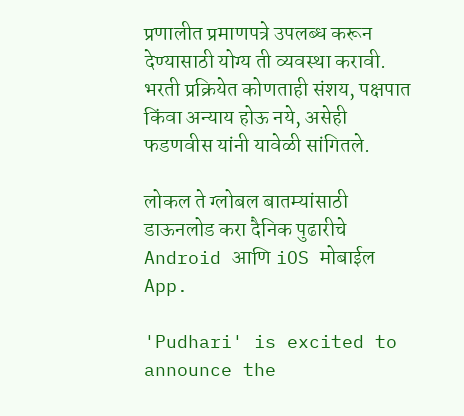प्रणालीत प्रमाणपत्रे उपलब्ध करून देण्यासाठी योग्य ती व्यवस्था करावी. भरती प्रक्रियेत कोणताही संशय, पक्षपात किंवा अन्याय होऊ नये, असेही फडणवीस यांनी यावेळी सांगितले.

लोकल ते ग्लोबल बातम्यांसाठी डाऊनलोड करा दैनिक पुढारीचे Android आणि iOS मोबाईल App.

'Pudhari' is excited to announce the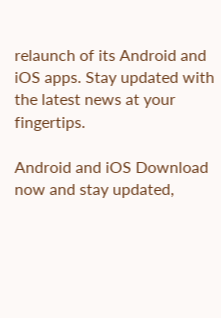relaunch of its Android and iOS apps. Stay updated with the latest news at your fingertips.

Android and iOS Download now and stay updated,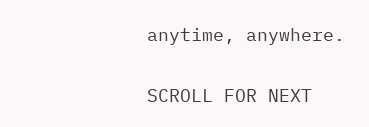anytime, anywhere.

SCROLL FOR NEXT